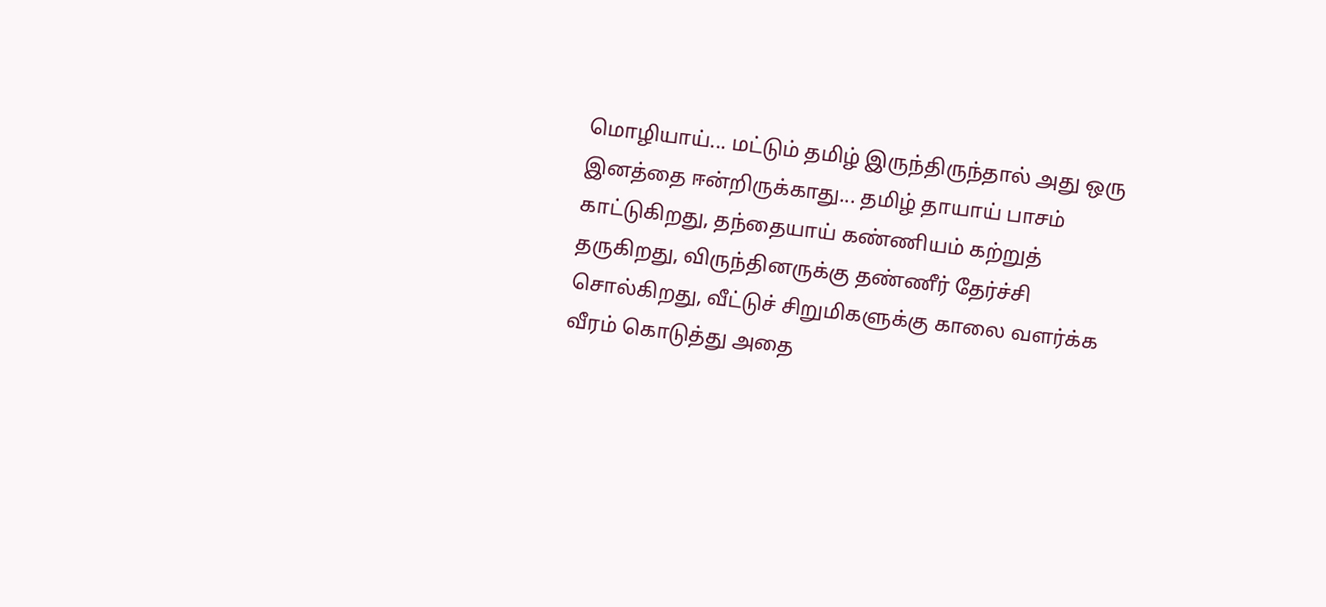மொழியாய்... மட்டும் தமிழ் இருந்திருந்தால் அது ஒரு இனத்தை ஈன்றிருக்காது... தமிழ் தாயாய் பாசம் காட்டுகிறது, தந்தையாய் கண்ணியம் கற்றுத் தருகிறது, விருந்தினருக்கு தண்ணீர் தேர்ச்சி சொல்கிறது, வீட்டுச் சிறுமிகளுக்கு காலை வளர்க்க வீரம் கொடுத்து அதை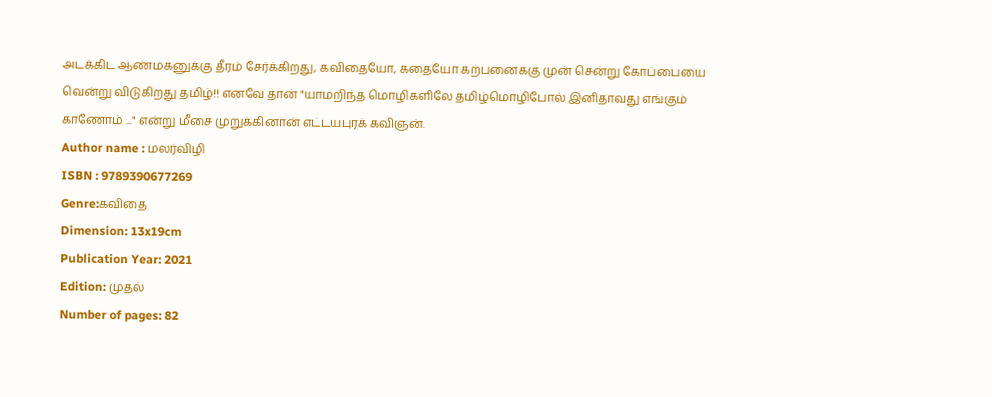அடக்கிட ஆண்மகனுக்கு தீரம் சேர்க்கிறது, கவிதையோ, கதையோ கற்பனைக்கு முன் சென்று கோப்பையை வென்று விடுகிறது தமிழ்!! எனவே தான் "யாமறிந்த மொழிகளிலே தமிழ்மொழிபோல் இனிதாவது எங்கும் காணோம் ..." என்று மீசை முறுக்கினான் எட்டயபுரக் கவிஞன்.
Author name : மலர்விழி
ISBN : 9789390677269
Genre:கவிதை
Dimension: 13x19cm
Publication Year: 2021
Edition: முதல்
Number of pages: 82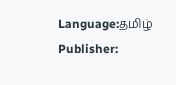Language:தமிழ்
Publisher: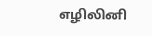எழிலினி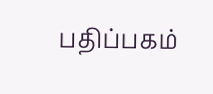பதிப்பகம்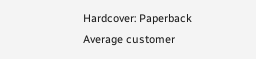Hardcover: Paperback
Average customer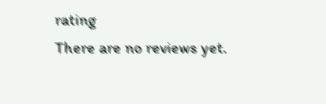rating
There are no reviews yet.